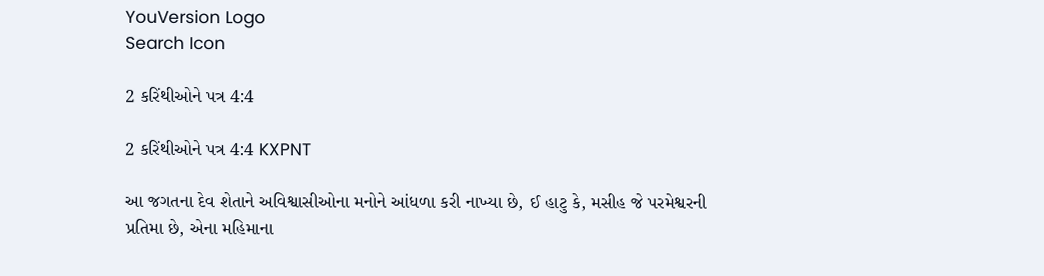YouVersion Logo
Search Icon

2 કરિંથીઓને પત્ર 4:4

2 કરિંથીઓને પત્ર 4:4 KXPNT

આ જગતના દેવ શેતાને અવિશ્વાસીઓના મનોને આંધળા કરી નાખ્યા છે, ઈ હાટુ કે, મસીહ જે પરમેશ્વરની પ્રતિમા છે, એના મહિમાના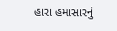હારા હમાસારનું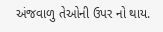અંજવાળુ તેઓની ઉપર નો થાય.